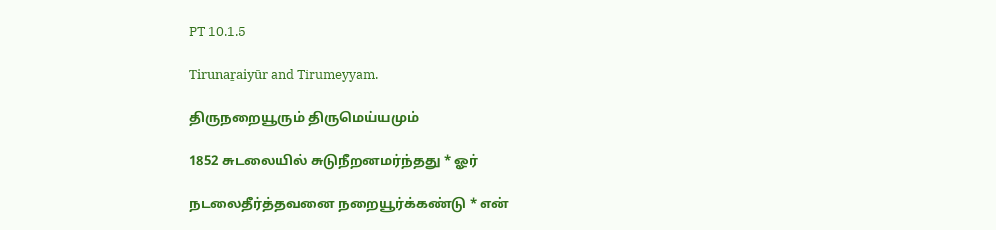PT 10.1.5

Tirunaṟaiyūr and Tirumeyyam.

திருநறையூரும் திருமெய்யமும்

1852 சுடலையில் சுடுநீறனமர்ந்தது * ஓர்

நடலைதீர்த்தவனை நறையூர்க்கண்டு * என்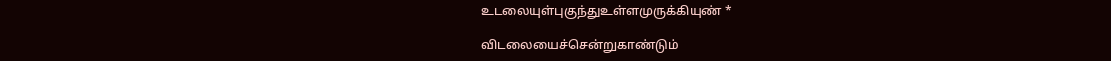உடலையுள்புகுந்துஉள்ளமுருக்கியுண் *

விடலையைச்சென்றுகாண்டும்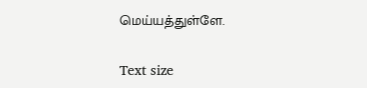மெய்யத்துள்ளே.

Text size